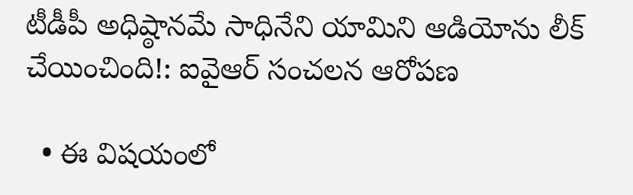టీడీపీ అధిష్ఠానమే సాధినేని యామిని ఆడియోను లీక్ చేయించింది!: ఐవైఆర్ సంచలన ఆరోపణ

  • ఈ విషయంలో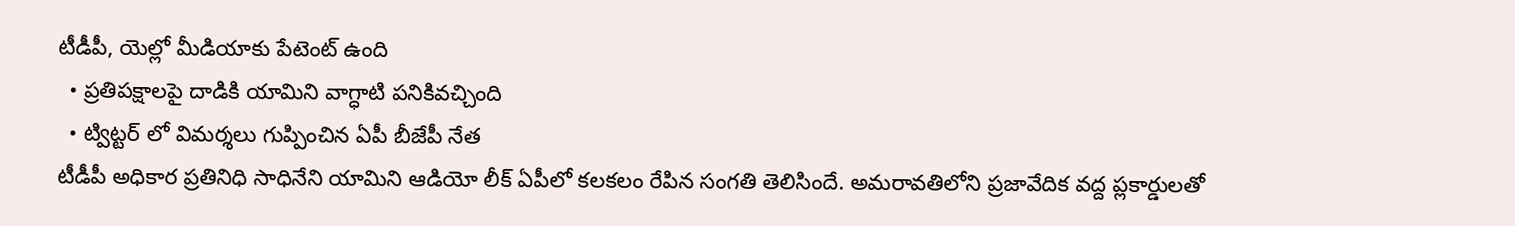టీడీపీ, యెల్లో మీడియాకు పేటెంట్ ఉంది
  • ప్రతిపక్షాలపై దాడికి యామిని వాగ్ధాటి పనికివచ్చింది
  • ట్విట్టర్ లో విమర్శలు గుప్పించిన ఏపీ బీజేపీ నేత
టీడీపీ అధికార ప్రతినిధి సాధినేని యామిని ఆడియో లీక్ ఏపీలో కలకలం రేపిన సంగతి తెలిసిందే. అమరావతిలోని ప్రజావేదిక వద్ద ప్లకార్డులతో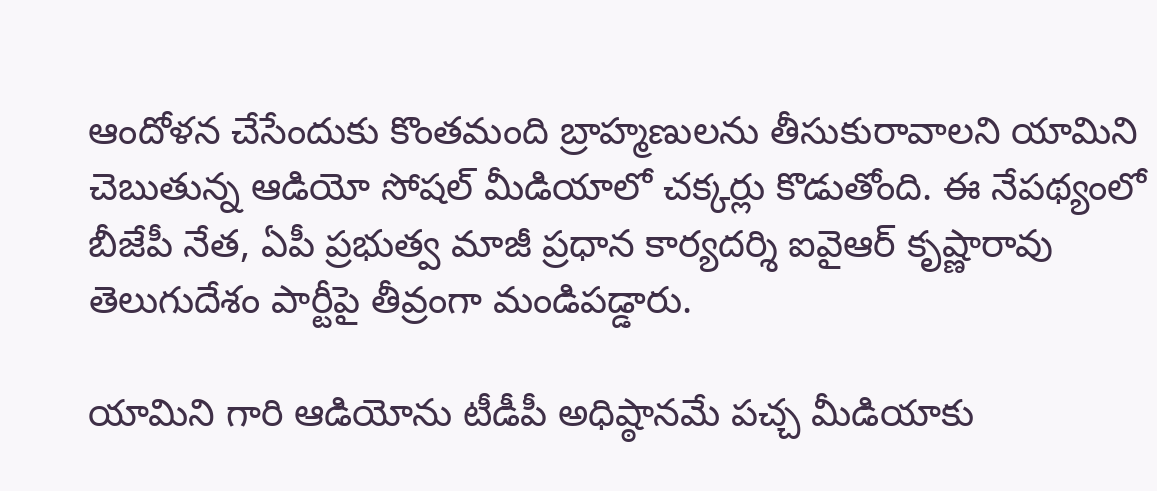ఆందోళన చేసేందుకు కొంతమంది బ్రాహ్మణులను తీసుకురావాలని యామిని చెబుతున్న ఆడియో సోషల్ మీడియాలో చక్కర్లు కొడుతోంది. ఈ నేపథ్యంలో బీజేపీ నేత, ఏపీ ప్రభుత్వ మాజీ ప్రధాన కార్యదర్శి ఐవైఆర్ కృష్ణారావు తెలుగుదేశం పార్టీపై తీవ్రంగా మండిపడ్డారు.

యామిని గారి ఆడియోను టీడీపీ అధిష్ఠానమే పచ్చ మీడియాకు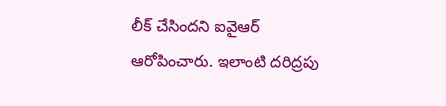లీక్ చేసిందని ఐవైఆర్ ఆరోపించారు. ఇలాంటి దరిద్రపు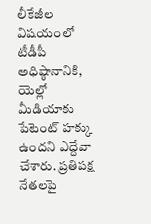లీకేజీల విషయంలో టీడీపీ అధిష్ఠానానికి, యెల్లో మీడియాకు పేటెంట్ హక్కు ఉందని ఎద్దేవా చేశారు. ప్రతిపక్ష నేతలపై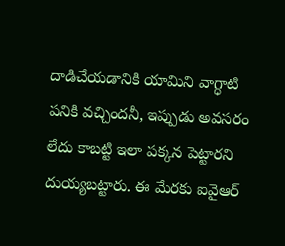దాడిచేయడానికి యామిని వాగ్ధాటి పనికి వచ్చిందనీ, ఇప్పుడు అవసరం లేదు కాబట్టి ఇలా పక్కన పెట్టారని దుయ్యబట్టారు. ఈ మేరకు ఐవైఆర్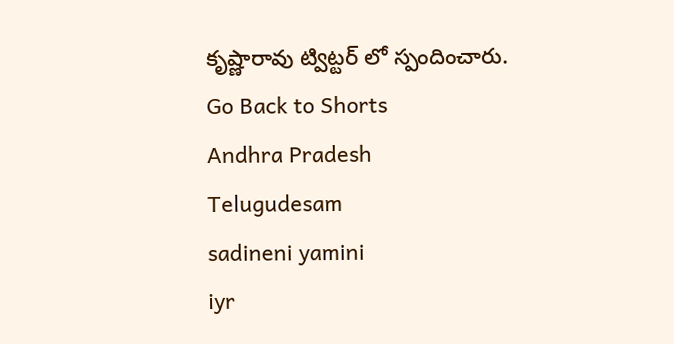కృష్ణారావు ట్విట్టర్ లో స్పందించారు.
Go Back to Shorts
Andhra Pradesh
Telugudesam
sadineni yamini
iyr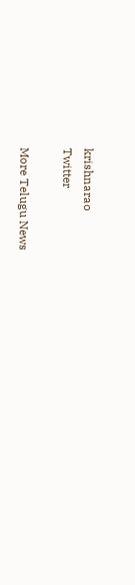krishnarao
Twitter

More Telugu News